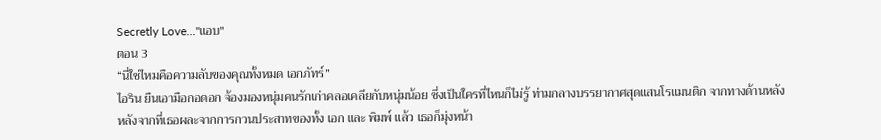Secretly Love..."แอบ"
ตอน 3
“นี่ใช่ไหมคือความลับของคุณทั้งหมด เอกภัทร์”
ไอริน ยืนเอามือกอดอก จ้องมองหนุ่มคนรักเก่าคลอเคลียกับหนุ่มน้อย ซึ่งเป็นใครที่ไหนก็ไม่รู้ ท่ามกลางบรรยากาศสุดแสนโรแมนติก จากทางด้านหลัง
หลังจากที่เธอผละจากการกวนประสาทของทั้ง เอก และ พิมพ์ แล้ว เธอก็มุ่งหน้า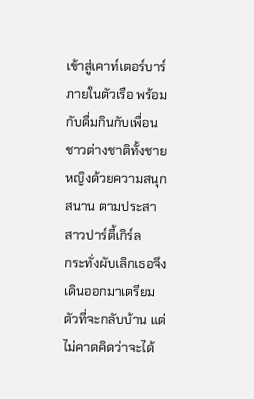เข้าสู่เคาท์เตอร์บาร์ภายในตัวเรือ พร้อมกับดื่มกินกับเพื่อนชาวต่างชาติทั้งชายหญิงด้วยความสนุกสนาน ตามประสาสาวปาร์ตี้เกิร์ล
กระทั่งผับเลิกเธอจึงเดินออกมาเตรียมตัวที่จะกลับบ้าน แต่ไม่คาดคิดว่าจะได้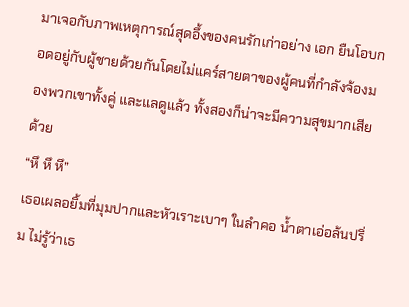มาเจอกับภาพเหตุการณ์สุดอึ้งของคนรักเก่าอย่าง เอก ยืนโอบกอดอยู่กับผู้ชายด้วยกันโดยไม่แคร์สายตาของผู้คนที่กำลังจ้องมองพวกเขาทั้งคู่ และแลดูแล้ว ทั้งสองก็น่าจะมีความสุขมากเสียด้วย
“หึ หึ หึ”
เธอเผลอยิ้มที่มุมปากและหัวเราะเบาๆ ในลำคอ น้ำตาเอ่อล้นปริ่ม ไม่รู้ว่าเธ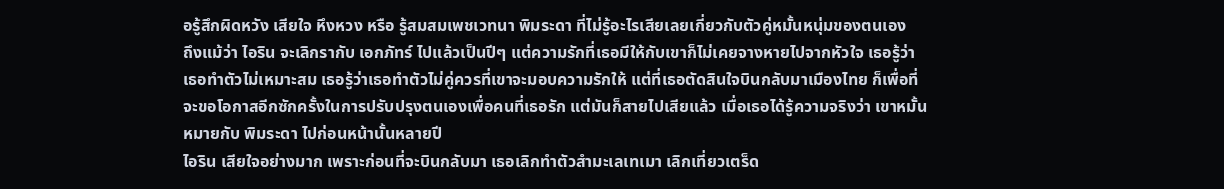อรู้สึกผิดหวัง เสียใจ หึงหวง หรือ รู้สมสมเพชเวทนา พิมระดา ที่ไม่รู้อะไรเสียเลยเกี่ยวกับตัวคู่หมั้นหนุ่มของตนเอง
ถึงแม้ว่า ไอริน จะเลิกรากับ เอกภัทร์ ไปแล้วเป็นปีๆ แต่ความรักที่เธอมีให้กับเขาก็ไม่เคยจางหายไปจากหัวใจ เธอรู้ว่าเธอทำตัวไม่เหมาะสม เธอรู้ว่าเธอทำตัวไม่คู่ควรที่เขาจะมอบความรักให้ แต่ที่เธอตัดสินใจบินกลับมาเมืองไทย ก็เพื่อที่จะขอโอกาสอีกซักครั้งในการปรับปรุงตนเองเพื่อคนที่เธอรัก แต่มันก็สายไปเสียแล้ว เมื่อเธอได้รู้ความจริงว่า เขาหมั้นหมายกับ พิมระดา ไปก่อนหน้านั้นหลายปี
ไอริน เสียใจอย่างมาก เพราะก่อนที่จะบินกลับมา เธอเลิกทำตัวสำมะเลเทเมา เลิกเที่ยวเตร็ด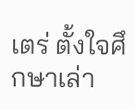เตร่ ตั้งใจศึกษาเล่า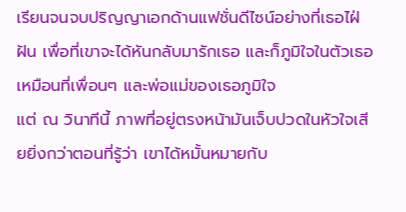เรียนจนจบปริญญาเอกด้านแฟชั่นดีไซน์อย่างที่เธอไฝ่ฝัน เพื่อที่เขาจะได้หันกลับมารักเธอ และก็ภูมิใจในตัวเธอเหมือนที่เพื่อนๆ และพ่อแม่ของเธอภูมิใจ
แต่ ณ วินาทีนี้ ภาพที่อยู่ตรงหน้ามันเจ็บปวดในหัวใจเสียยิ่งกว่าตอนที่รู้ว่า เขาได้หมั้นหมายกับ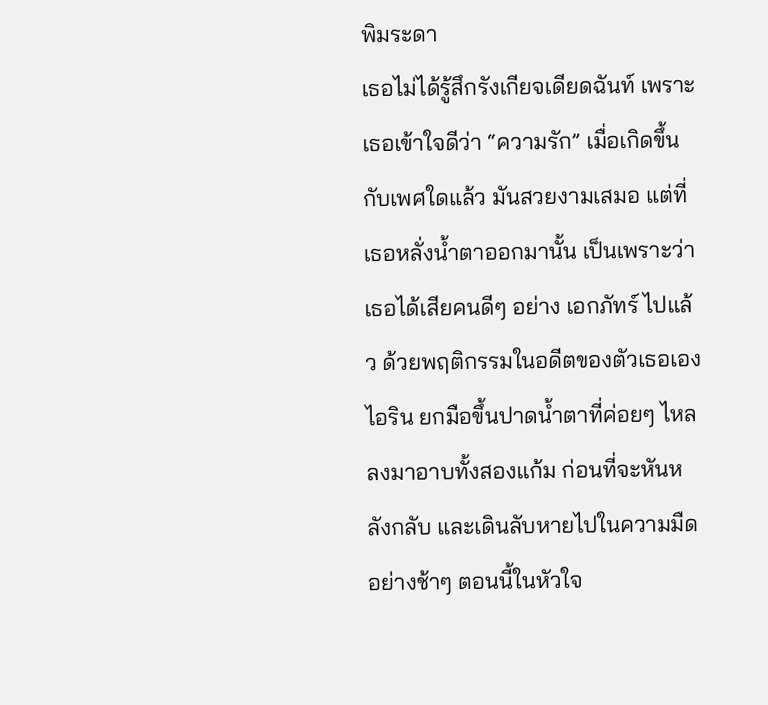พิมระดา
เธอไม่ได้รู้สึกรังเกียจเดียดฉันท์ เพราะเธอเข้าใจดีว่า “ความรัก” เมื่อเกิดขึ้นกับเพศใดแล้ว มันสวยงามเสมอ แต่ที่เธอหลั่งน้ำตาออกมานั้น เป็นเพราะว่าเธอได้เสียคนดีๆ อย่าง เอกภัทร์ ไปแล้ว ด้วยพฤติกรรมในอดีตของตัวเธอเอง
ไอริน ยกมือขึ้นปาดน้ำตาที่ค่อยๆ ไหลลงมาอาบทั้งสองแก้ม ก่อนที่จะหันหลังกลับ และเดินลับหายไปในความมืดอย่างช้าๆ ตอนนี้ในหัวใจ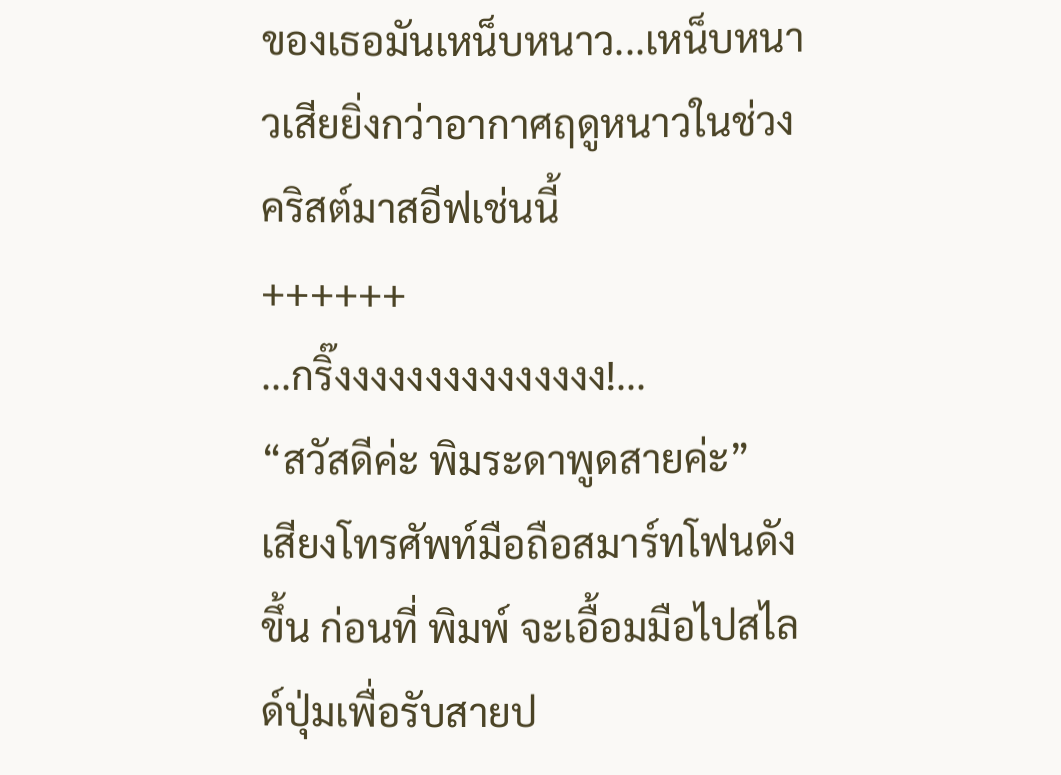ของเธอมันเหน็บหนาว...เหน็บหนาวเสียยิ่งกว่าอากาศฤดูหนาวในช่วงคริสต์มาสอีฟเช่นนี้
++++++
...กริ๊งงงงงงงงงงงงงงง!...
“สวัสดีค่ะ พิมระดาพูดสายค่ะ”
เสียงโทรศัพท์มือถือสมาร์ทโฟนดังขึ้น ก่อนที่ พิมพ์ จะเอื้อมมือไปสไลด์ปุ่มเพื่อรับสายป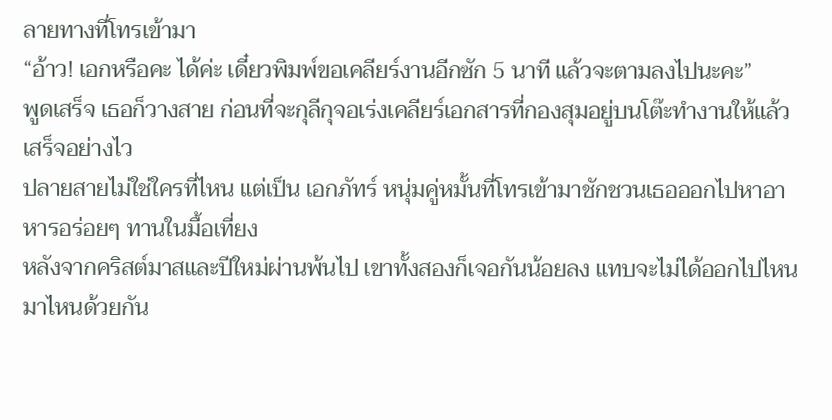ลายทางที่โทรเข้ามา
“อ้าว! เอกหรือคะ ได้ค่ะ เดี๋ยวพิมพ์ขอเคลียร์งานอีกซัก 5 นาที แล้วจะตามลงไปนะคะ”
พูดเสร็จ เธอก็วางสาย ก่อนที่จะกุลีกุจอเร่งเคลียร์เอกสารที่กองสุมอยู่บนโต๊ะทำงานให้แล้วเสร็จอย่างไว
ปลายสายไม่ใช่ใครที่ไหน แต่เป็น เอกภัทร์ หนุ่มคู่หมั้นที่โทรเข้ามาชักชวนเธอออกไปหาอาหารอร่อยๆ ทานในมื้อเที่ยง
หลังจากคริสต์มาสและปีใหม่ผ่านพ้นไป เขาทั้งสองก็เจอกันน้อยลง แทบจะไม่ได้ออกไปไหนมาไหนด้วยกัน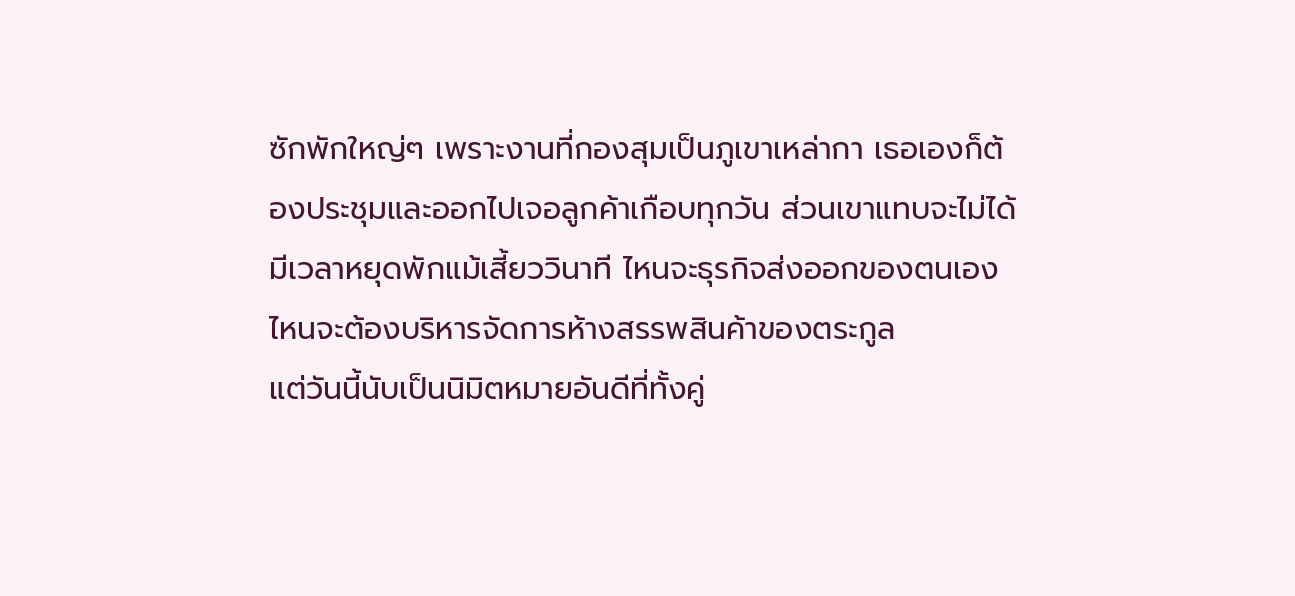ซักพักใหญ่ๆ เพราะงานที่กองสุมเป็นภูเขาเหล่ากา เธอเองก็ต้องประชุมและออกไปเจอลูกค้าเกือบทุกวัน ส่วนเขาแทบจะไม่ได้มีเวลาหยุดพักแม้เสี้ยววินาที ไหนจะธุรกิจส่งออกของตนเอง ไหนจะต้องบริหารจัดการห้างสรรพสินค้าของตระกูล
แต่วันนี้นับเป็นนิมิตหมายอันดีที่ทั้งคู่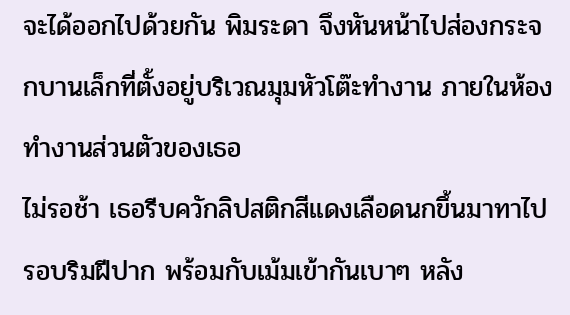จะได้ออกไปด้วยกัน พิมระดา จึงหันหน้าไปส่องกระจกบานเล็กที่ตั้งอยู่บริเวณมุมหัวโต๊ะทำงาน ภายในห้องทำงานส่วนตัวของเธอ
ไม่รอช้า เธอรีบควักลิปสติกสีแดงเลือดนกขึ้นมาทาไปรอบริมฝีปาก พร้อมกับเม้มเข้ากันเบาๆ หลัง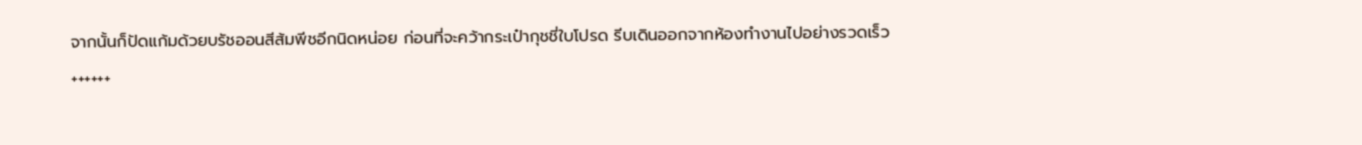จากนั้นก็ปัดแก้มด้วยบรัชออนสีส้มพีชอีกนิดหน่อย ก่อนที่จะคว้ากระเป๋ากุชชี่ใบโปรด รีบเดินออกจากห้องทำงานไปอย่างรวดเร็ว
++++++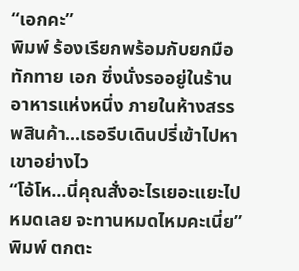“เอกคะ”
พิมพ์ ร้องเรียกพร้อมกับยกมือทักทาย เอก ซึ่งนั่งรออยู่ในร้านอาหารแห่งหนึ่ง ภายในห้างสรรพสินค้า...เธอรีบเดินปรี่เข้าไปหาเขาอย่างไว
“โอ้โห...นี่คุณสั่งอะไรเยอะแยะไปหมดเลย จะทานหมดไหมคะเนี่ย”
พิมพ์ ตกตะ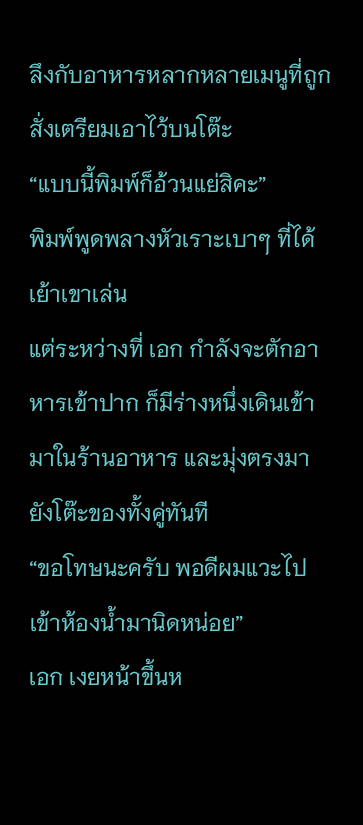ลึงกับอาหารหลากหลายเมนูที่ถูกสั่งเตรียมเอาไว้บนโต๊ะ
“แบบนี้พิมพ์ก็อ้วนแย่สิคะ”
พิมพ์พูดพลางหัวเราะเบาๆ ที่ได้เย้าเขาเล่น
แต่ระหว่างที่ เอก กำลังจะตักอาหารเข้าปาก ก็มีร่างหนึ่งเดินเข้ามาในร้านอาหาร และมุ่งตรงมายังโต๊ะของทั้งคู่ทันที
“ขอโทษนะครับ พอดีผมแวะไปเข้าห้องน้ำมานิดหน่อย”
เอก เงยหน้าขึ้นห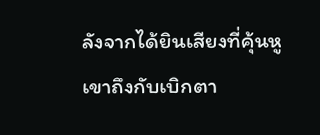ลังจากได้ยินเสียงที่คุ้นหู เขาถึงกับเบิกตา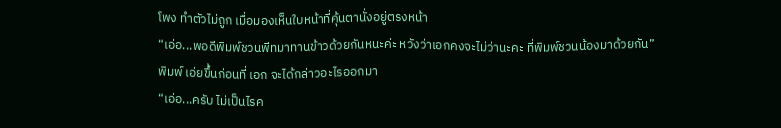โพง ทำตัวไม่ถูก เมื่อมองเห็นใบหน้าที่คุ้นตานั่งอยู่ตรงหน้า
“เอ่อ...พอดีพิมพ์ชวนพีทมาทานข้าวด้วยกันหนะค่ะ หวังว่าเอกคงจะไม่ว่านะคะ ที่พิมพ์ชวนน้องมาด้วยกัน”
พิมพ์ เอ่ยขึ้นก่อนที่ เอก จะได้กล่าวอะไรออกมา
“เอ่อ...ครับ ไม่เป็นไรค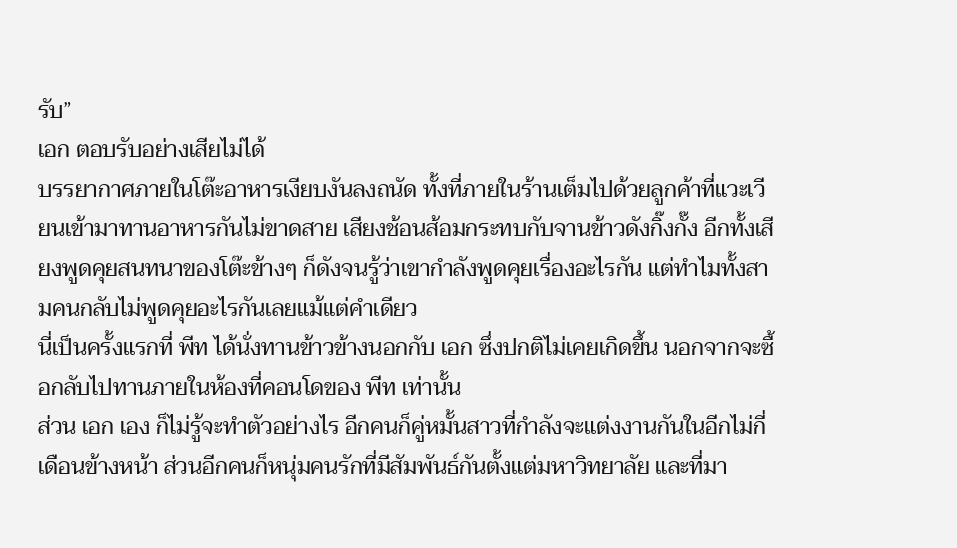รับ”
เอก ตอบรับอย่างเสียไม่ได้
บรรยากาศภายในโต๊ะอาหารเงียบงันลงถนัด ทั้งที่ภายในร้านเต็มไปด้วยลูกค้าที่แวะเวียนเข้ามาทานอาหารกันไม่ขาดสาย เสียงช้อนส้อมกระทบกับจานข้าวดังกิ๊งกั๊ง อีกทั้งเสียงพูดคุยสนทนาของโต๊ะข้างๆ ก็ดังจนรู้ว่าเขากำลังพูดคุยเรื่องอะไรกัน แต่ทำไมทั้งสามคนกลับไม่พูดคุยอะไรกันเลยแม้แต่คำเดียว
นี่เป็นครั้งแรกที่ พีท ได้นั่งทานข้าวข้างนอกกับ เอก ซึ่งปกติไม่เคยเกิดขึ้น นอกจากจะซื้อกลับไปทานภายในห้องที่คอนโดของ พีท เท่านั้น
ส่วน เอก เอง ก็ไม่รู้จะทำตัวอย่างไร อีกคนก็คู่หมั้นสาวที่กำลังจะแต่งงานกันในอีกไม่กี่เดือนข้างหน้า ส่วนอีกคนก็หนุ่มคนรักที่มีสัมพันธ์กันตั้งแต่มหาวิทยาลัย และที่มา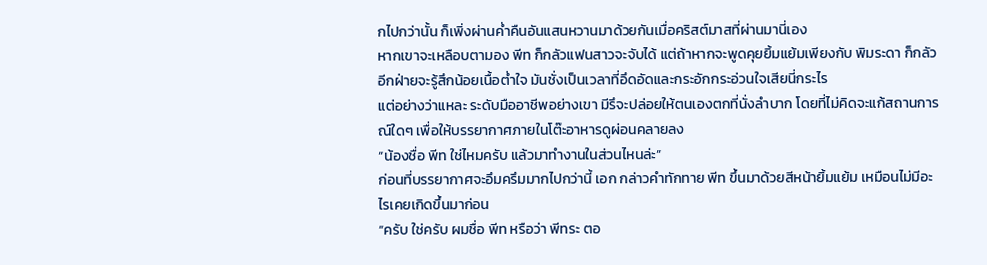กไปกว่านั้น ก็เพิ่งผ่านค่ำคืนอันแสนหวานมาด้วยกันเมื่อคริสต์มาสที่ผ่านมานี่เอง
หากเขาจะเหลือบตามอง พีท ก็กลัวแฟนสาวจะจับได้ แต่ถ้าหากจะพูดคุยยิ้มแย้มเพียงกับ พิมระดา ก็กลัวอีกฝ่ายจะรู้สึกน้อยเนื้อต่ำใจ มันชั่งเป็นเวลาที่อึดอัดและกระอักกระอ่วนใจเสียนี่กระไร
แต่อย่างว่าแหละ ระดับมืออาชีพอย่างเขา มีรึจะปล่อยให้ตนเองตกที่นั่งลำบาก โดยที่ไม่คิดจะแก้สถานการณ์ใดๆ เพื่อให้บรรยากาศภายในโต๊ะอาหารดูผ่อนคลายลง
“น้องชื่อ พีท ใช่ไหมครับ แล้วมาทำงานในส่วนไหนล่ะ”
ก่อนที่บรรยากาศจะอึมครึมมากไปกว่านี้ เอก กล่าวคำทักทาย พีท ขึ้นมาด้วยสีหน้ายิ้มแย้ม เหมือนไม่มีอะไรเคยเกิดขึ้นมาก่อน
“ครับ ใช่ครับ ผมชื่อ พีท หรือว่า พีทระ ตอ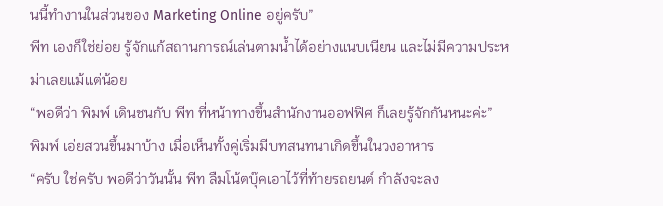นนี้ทำงานในส่วนของ Marketing Online อยู่ครับ”
พีท เองก็ใช่ย่อย รู้จักแก้สถานการณ์เล่นตามน้ำได้อย่างแนบเนียน และไม่มีความประหม่าเลยแม้แต่น้อย
“พอดีว่า พิมพ์ เดินชนกับ พีท ที่หน้าทางขึ้นสำนักงานออฟฟิศ ก็เลยรู้จักกันหนะค่ะ”
พิมพ์ เอ่ยสวนขึ้นมาบ้าง เมื่อเห็นทั้งคู่เริ่มมีบทสนทนาเกิดขึ้นในวงอาหาร
“ครับ ใช่ครับ พอดีว่าวันนั้น พีท ลืมโน้ตบุ๊คเอาไว้ที่ท้ายรถยนต์ กำลังจะลง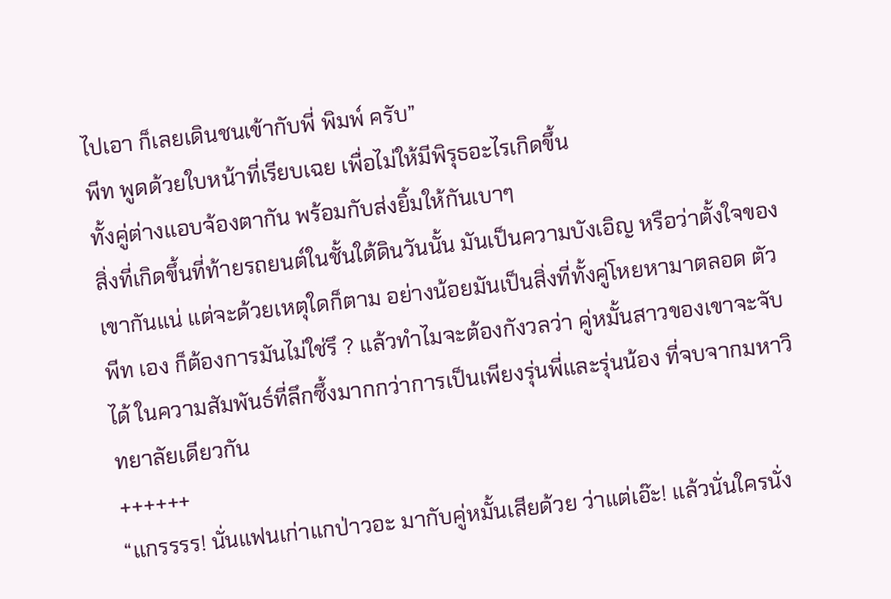ไปเอา ก็เลยเดินชนเข้ากับพี่ พิมพ์ ครับ”
พีท พูดด้วยใบหน้าที่เรียบเฉย เพื่อไม่ให้มีพิรุธอะไรเกิดขึ้น
ทั้งคู่ต่างแอบจ้องตากัน พร้อมกับส่งยิ้มให้กันเบาๆ
สิ่งที่เกิดขึ้นที่ท้ายรถยนต์ในชั้นใต้ดินวันนั้น มันเป็นความบังเอิญ หรือว่าตั้งใจของเขากันแน่ แต่จะด้วยเหตุใดก็ตาม อย่างน้อยมันเป็นสิ่งที่ทั้งคู่โหยหามาตลอด ตัว พีท เอง ก็ต้องการมันไม่ใช่รึ ? แล้วทำไมจะต้องกังวลว่า คู่หมั้นสาวของเขาจะจับได้ ในความสัมพันธ์ที่ลึกซึ้งมากกว่าการเป็นเพียงรุ่นพี่และรุ่นน้อง ที่จบจากมหาวิทยาลัยเดียวกัน
++++++
“แกรรรร! นั่นแฟนเก่าแกป่าวอะ มากับคู่หมั้นเสียด้วย ว่าแต่เอ๊ะ! แล้วนั่นใครนั่ง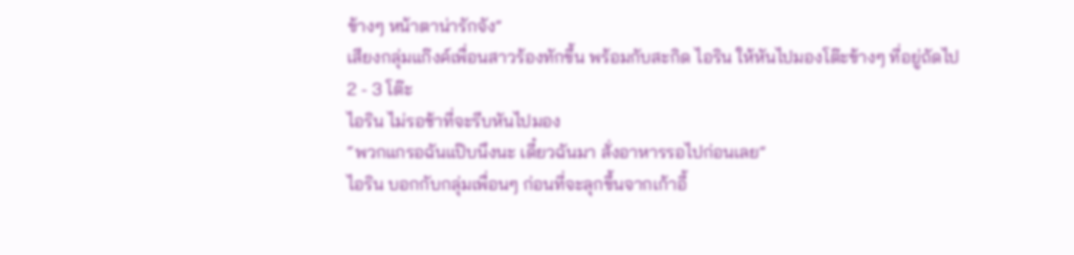ข้างๆ หน้าตาน่ารักจัง”
เสียงกลุ่มแก๊งค์เพื่อนสาวร้องทักขึ้น พร้อมกับสะกิด ไอริน ให้หันไปมองโต๊ะข้างๆ ที่อยู่ถัดไป 2 - 3 โต๊ะ
ไอริน ไม่รอช้าที่จะรีบหันไปมอง
“พวกแกรอฉันแป๊บนึงนะ เดี๋ยวฉันมา สั่งอาหารรอไปก่อนเลย”
ไอริน บอกกับกลุ่มเพื่อนๆ ก่อนที่จะลุกขึ้นจากเก้าอี้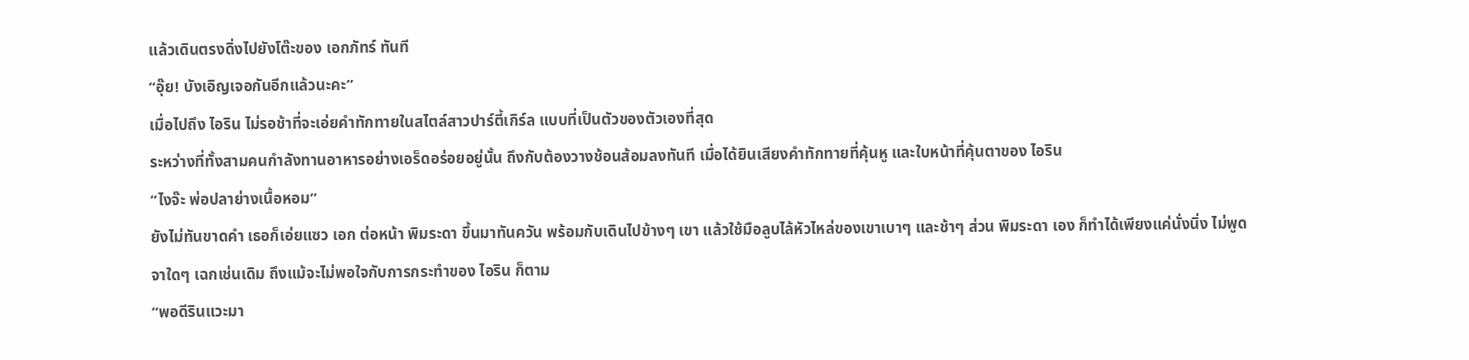แล้วเดินตรงดิ่งไปยังโต๊ะของ เอกภัทร์ ทันที
“อุ๊ย! บังเอิญเจอกันอีกแล้วนะคะ”
เมื่อไปถึง ไอริน ไม่รอช้าที่จะเอ่ยคำทักทายในสไตล์สาวปาร์ตี้เกิร์ล แบบที่เป็นตัวของตัวเองที่สุด
ระหว่างที่ทั้งสามคนกำลังทานอาหารอย่างเอร็ดอร่อยอยู่นั้น ถึงกับต้องวางช้อนส้อมลงทันที เมื่อได้ยินเสียงคำทักทายที่คุ้นหู และใบหน้าที่คุ้นตาของ ไอริน
“ไงจ๊ะ พ่อปลาย่างเนื้อหอม”
ยังไม่ทันขาดคำ เธอก็เอ่ยแซว เอก ต่อหน้า พิมระดา ขึ้นมาทันควัน พร้อมกับเดินไปข้างๆ เขา แล้วใช้มือลูบไล้หัวไหล่ของเขาเบาๆ และช้าๆ ส่วน พิมระดา เอง ก็ทำได้เพียงแค่นั่งนิ่ง ไม่พูดจาใดๆ เฉกเช่นเดิม ถึงแม้จะไม่พอใจกับการกระทำของ ไอริน ก็ตาม
“พอดีรินแวะมา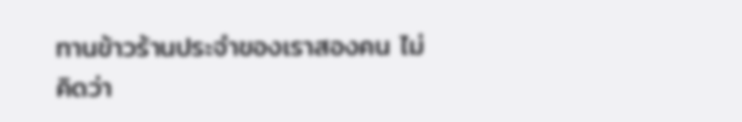ทานข้าวร้านประจำของเราสองคน ไม่คิดว่า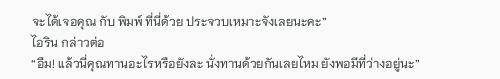จะได้เจอคุณ กับ พิมพ์ ที่นี่ด้วย ประจวบเหมาะจังเลยนะคะ”
ไอริน กล่าวต่อ
“อืม! แล้วนี่คุณทานอะไรหรือยังละ นั่งทานด้วยกันเลยไหม ยังพอมีที่ว่างอยู่นะ”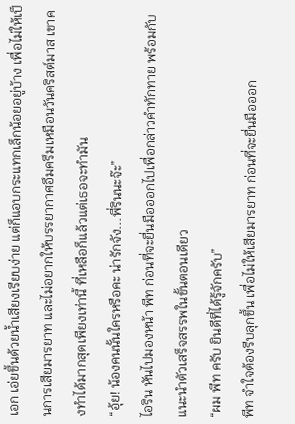เอก เอ่ยขึ้นด้วยน้ำเสียงเรียบง่าย แต่ก็แอบกระแทกเล็กน้อยอยู่บ้าง เพื่อไม่ให้เป็นการเสียมารยาท และไม่อยากให้บรรยากาศอึมครึมเหมือนวันคริสต์มาส เขาคงทำได้มากสุดเพียงเท่านี้ ที่เหลือก็แล้วแต่เธอจะทำมัน
“อุ้ย! น้องคนนั้นใครหรือคะ น่ารักจัง...พี่รินนะจ๊ะ”
ไอริน หันไปมองหน้า พีท ก่อนที่จะยื่นมือออกไปเพื่อกล่าวคำทักทาย พร้อมกับแนะนำตัวเสร็จสรรพในขั้นตอนเดียว
“ผม พีท ครับ ยินดีที่ได้รู้จักครับ”
พีท จำใจต้องรีบลุกขึ้น เพื่อไม่ให้เสียมารยาท ก่อนที่จะยื่นมือออก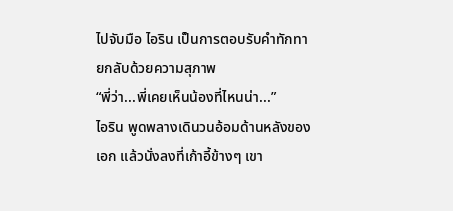ไปจับมือ ไอริน เป็นการตอบรับคำทักทายกลับด้วยความสุภาพ
“พี่ว่า...พี่เคยเห็นน้องที่ไหนน่า...”
ไอริน พูดพลางเดินวนอ้อมด้านหลังของ เอก แล้วนั่งลงที่เก้าอี้ข้างๆ เขา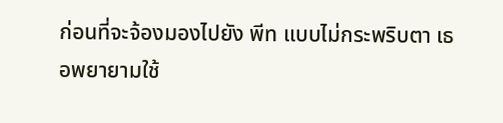ก่อนที่จะจ้องมองไปยัง พีท แบบไม่กระพริบตา เธอพยายามใช้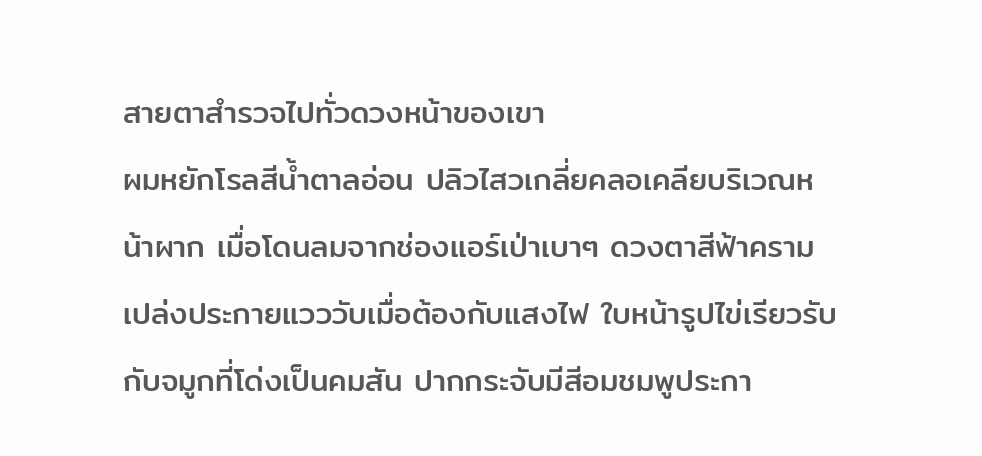สายตาสำรวจไปทั่วดวงหน้าของเขา
ผมหยักโรลสีน้ำตาลอ่อน ปลิวไสวเกลี่ยคลอเคลียบริเวณหน้าผาก เมื่อโดนลมจากช่องแอร์เป่าเบาๆ ดวงตาสีฟ้าคราม เปล่งประกายแวววับเมื่อต้องกับแสงไฟ ใบหน้ารูปไข่เรียวรับกับจมูกที่โด่งเป็นคมสัน ปากกระจับมีสีอมชมพูประกา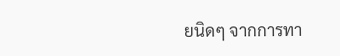ยนิดๆ จากการทา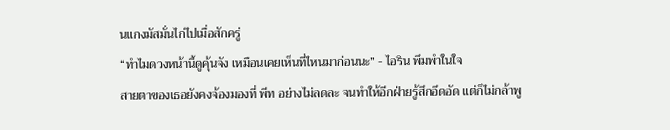นแกงมัสมั่นไก่ไปเมื่อสักครู่
“ทำไมดวงหน้านี้ดูคุ้นจัง เหมือนเคยเห็นที่ไหนมาก่อนนะ” - ไอริน พึมพำในใจ
สายตาของเธอยังคงจ้องมองที่ พีท อย่างไม่ลดละ จนทำให้อีกฝ่ายรู้สึกอึดอัด แต่ก็ไม่กล้าพู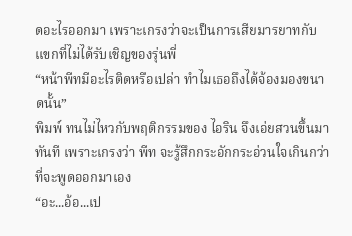ดอะไรออกมา เพราะเกรงว่าจะเป็นการเสียมารยาทกับแขกที่ไม่ได้รับเชิญของรุ่นพี่
“หน้าพีทมีอะไรติดหรือเปล่า ทำไมเธอถึงได้จ้องมองขนาดนั้น”
พิมพ์ ทนไม่ไหวกับพฤติกรรมของ ไอริน จึงเอ่ยสวนขึ้นมาทันที เพราะเกรงว่า พีท จะรู้สึกกระอักกระอ่วนใจเกินกว่าที่จะพูดออกมาเอง
“อะ...อ้อ...เป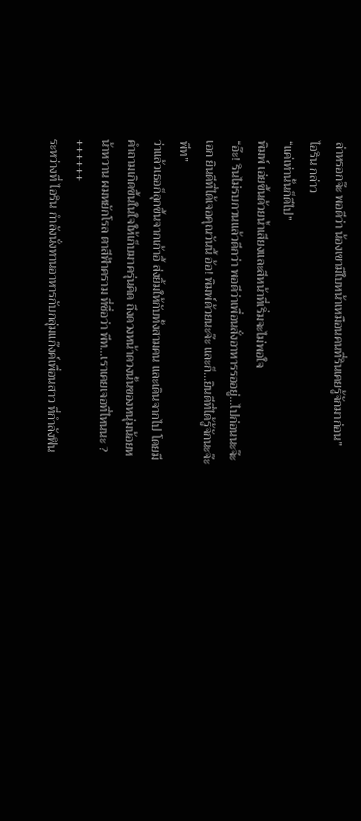ล่าหรอกจ๊ะ พอดีว่า น้องเขามีใบหน้าเหมือนคนที่รินเคยรู้จักมาก่อน”
ไอริน กล่าว
“แค่เท่านั้นก็ดีไป”
พิมพ์ เอ่ยขึ้นด้วยน้ำเสียงและสีหน้าที่เริ่มจะไม่พอใจ
“อ๊ะ! รินไม่รบกวนแล้วดีกว่า พอดีว่าเพื่อนสั่งอาหารรออยู่...ไปก่อนนะจ๊ะเอก ยินดีที่ได้เจอคุณวันนี้ อ้อ! พิมพ์ด้วยนะจ๊ะ และก็...ยินดีที่ได้รู้จักนะจ๊ะพีท”
ว่าแล้วเธอก็ลุกขึ้นจากเก้าอี้ ส่งยิ้มให้กับทั้งสามคน และเดินจากไป โดยมีคำถามเกิดขึ้นในใจให้เก็บมาครุ่นคิด ถึงดวงหน้าดวงนั้นของหนุ่มน้อยหน้าหวาน ผมหยักโรล ตาสีฟ้าคราม ที่ชื่อว่า พีท...เราเคยเจอที่ไหนนะ ?
++++++
ระหว่างที่ ไอริน กำลังนั่งทานอาหารกับกลุ่มแก๊งค์เพื่อนสาว ที่กำลังฟิน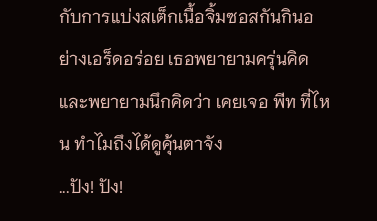กับการแบ่งสเต็กเนื้อจิ้มซอสกันกินอย่างเอร็ดอร่อย เธอพยายามครุ่นคิดและพยายามนึกคิดว่า เคยเจอ พีท ที่ไหน ทำไมถึงได้ดูคุ้นตาจัง
...ปัง! ปัง!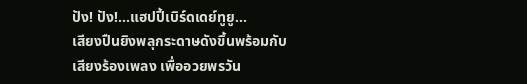ปัง! ปัง!...แฮปปี้เบิร์ดเดย์ทูยู...
เสียงปืนยิงพลุกระดาษดังขึ้นพร้อมกับเสียงร้องเพลง เพื่ออวยพรวัน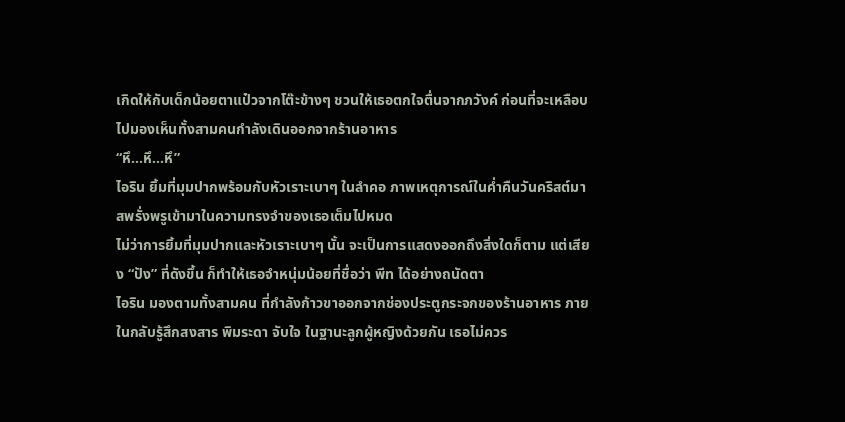เกิดให้กับเด็กน้อยตาแป๋วจากโต๊ะข้างๆ ชวนให้เธอตกใจตื่นจากภวังค์ ก่อนที่จะเหลือบไปมองเห็นทั้งสามคนกำลังเดินออกจากร้านอาหาร
“หึ...หึ...หึ”
ไอริน ยิ้มที่มุมปากพร้อมกับหัวเราะเบาๆ ในลำคอ ภาพเหตุการณ์ในค่ำคืนวันคริสต์มาสพรั่งพรูเข้ามาในความทรงจำของเธอเต็มไปหมด
ไม่ว่าการยิ้มที่มุมปากและหัวเราะเบาๆ นั้น จะเป็นการแสดงออกถึงสิ่งใดก็ตาม แต่เสียง “ปัง” ที่ดังขึ้น ก็ทำให้เธอจำหนุ่มน้อยที่ชื่อว่า พีท ได้อย่างถนัดตา
ไอริน มองตามทั้งสามคน ที่กำลังก้าวขาออกจากช่องประตูกระจกของร้านอาหาร ภายในกลับรู้สึกสงสาร พิมระดา จับใจ ในฐานะลูกผู้หญิงด้วยกัน เธอไม่ควร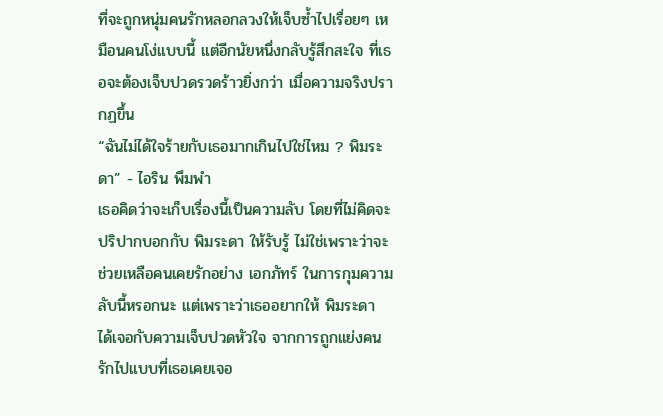ที่จะถูกหนุ่มคนรักหลอกลวงให้เจ็บซ้ำไปเรื่อยๆ เหมือนคนโง่แบบนี้ แต่อีกนัยหนึ่งกลับรู้สึกสะใจ ที่เธอจะต้องเจ็บปวดรวดร้าวยิ่งกว่า เมื่อความจริงปรากฏขึ้น
“ฉันไม่ได้ใจร้ายกับเธอมากเกินไปใช่ไหม ? พิมระดา” - ไอริน พึมพำ
เธอคิดว่าจะเก็บเรื่องนี้เป็นความลับ โดยที่ไม่คิดจะปริปากบอกกับ พิมระดา ให้รับรู้ ไม่ใช่เพราะว่าจะช่วยเหลือคนเคยรักอย่าง เอกภัทร์ ในการกุมความลับนี้หรอกนะ แต่เพราะว่าเธออยากให้ พิมระดา ได้เจอกับความเจ็บปวดหัวใจ จากการถูกแย่งคนรักไปแบบที่เธอเคยเจอ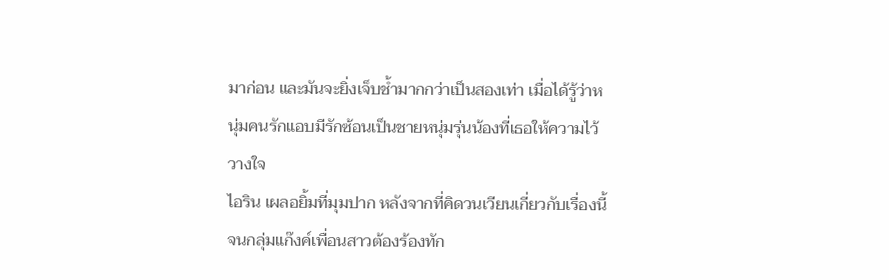มาก่อน และมันจะยิ่งเจ็บช้ำมากกว่าเป็นสองเท่า เมื่อได้รู้ว่าหนุ่มคนรักแอบมีรักซ้อนเป็นชายหนุ่มรุ่นน้องที่เธอให้ความไว้วางใจ
ไอริน เผลอยิ้มที่มุมปาก หลังจากที่คิดวนเวียนเกี่ยวกับเรื่องนี้ จนกลุ่มแก๊งค์เพื่อนสาวต้องร้องทัก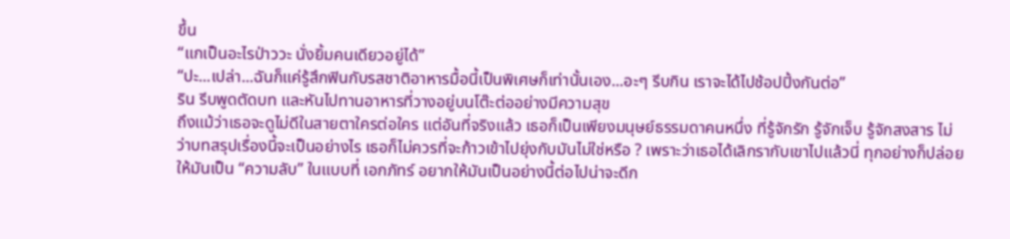ขึ้น
“แกเป็นอะไรป่าววะ นั่งยิ้มคนเดียวอยู่ได้”
“ปะ...เปล่า...ฉันก็แค่รู้สึกฟินกับรสชาติอาหารมื้อนี้เป็นพิเศษก็เท่านั้นเอง...อะๆ รีบกิน เราจะได้ไปช้อปปิ้งกันต่อ”
ริน รีบพูดตัดบท และหันไปทานอาหารที่วางอยู่บนโต๊ะต่ออย่างมีความสุข
ถึงแม้ว่าเธอจะดูไม่ดีในสายตาใครต่อใคร แต่อันที่จริงแล้ว เธอก็เป็นเพียงมนุษย์ธรรมดาคนหนึ่ง ที่รู้จักรัก รู้จักเจ็บ รู้จักสงสาร ไม่ว่าบทสรุปเรื่องนี้จะเป็นอย่างไร เธอก็ไม่ควรที่จะก้าวเข้าไปยุ่งกับมันไม่ใช่หรือ ? เพราะว่าเธอได้เลิกรากับเขาไปแล้วนี่ ทุกอย่างก็ปล่อยให้มันเป็น “ความลับ” ในแบบที่ เอกภัทร์ อยากให้มันเป็นอย่างนี้ต่อไปน่าจะดีก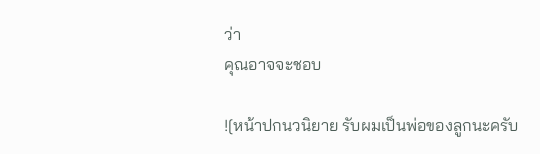ว่า
คุณอาจจะชอบ

![หน้าปกนวนิยาย รับผมเป็นพ่อของลูกนะครับ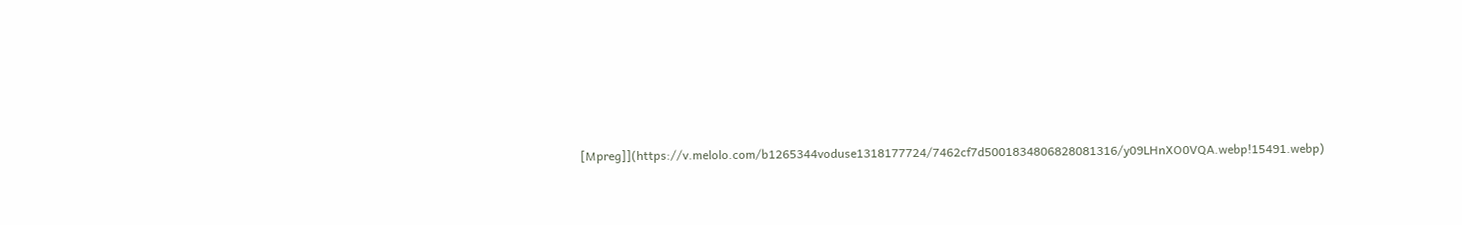[Mpreg]](https://v.melolo.com/b1265344voduse1318177724/7462cf7d5001834806828081316/y09LHnXO0VQA.webp!15491.webp)